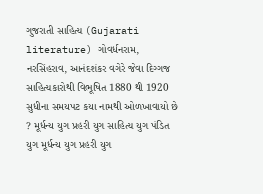ગુજરાતી સાહિત્ય (Gujarati literature) ગોવર્ધનરામ, નરસિંહરાવ, આનંદશંકર વગેરે જેવા દિગ્ગજ સાહિત્યકારોથી વિભૂષિત 1880 થી 1920 સુધીના સમયપટ કયા નામથી ઓળખાવાયો છે ? મૂર્ધન્ય યુગ પ્રહરી યુગ સાહિત્ય યુગ પંડિત યુગ મૂર્ધન્ય યુગ પ્રહરી યુગ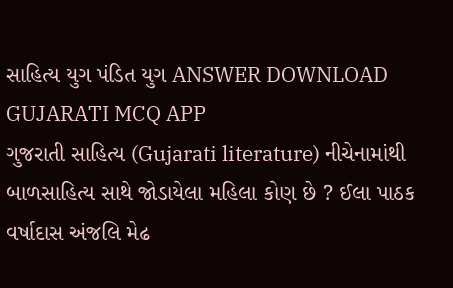સાહિત્ય યુગ પંડિત યુગ ANSWER DOWNLOAD GUJARATI MCQ APP
ગુજરાતી સાહિત્ય (Gujarati literature) નીચેનામાંથી બાળસાહિત્ય સાથે જોડાયેલા મહિલા કોણ છે ? ઈલા પાઠક વર્ષાદાસ અંજલિ મેઢ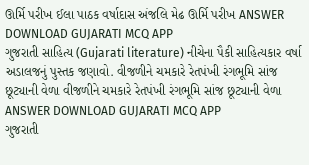ઊર્મિ પરીખ ઈલા પાઠક વર્ષાદાસ અંજલિ મેઢ ઊર્મિ પરીખ ANSWER DOWNLOAD GUJARATI MCQ APP
ગુજરાતી સાહિત્ય (Gujarati literature) નીચેના પૈકી સાહિત્યકાર વર્ષા અડાલજનું પુસ્તક જણાવો. વીજળીને ચમકારે રેતપંખી રંગભૂમિ સાંજ છૂટ્યાની વેળા વીજળીને ચમકારે રેતપંખી રંગભૂમિ સાંજ છૂટ્યાની વેળા ANSWER DOWNLOAD GUJARATI MCQ APP
ગુજરાતી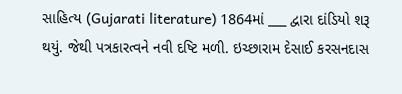સાહિત્ય (Gujarati literature) 1864માં ___ દ્વારા દાંડિયો શરૂ થયું. જેથી પત્રકારત્વને નવી દષ્ટિ મળી. ઇચ્છારામ દેસાઈ કરસનદાસ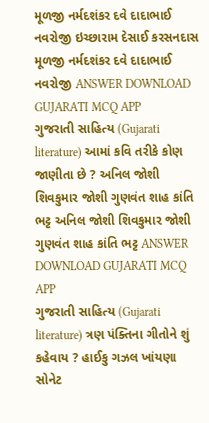મૂળજી નર્મદશંકર દવે દાદાભાઈ નવરોજી ઇચ્છારામ દેસાઈ કરસનદાસ મૂળજી નર્મદશંકર દવે દાદાભાઈ નવરોજી ANSWER DOWNLOAD GUJARATI MCQ APP
ગુજરાતી સાહિત્ય (Gujarati literature) આમાં કવિ તરીકે કોણ જાણીતા છે ? અનિલ જોશી શિવકુમાર જોશી ગુણવંત શાહ કાંતિ ભટ્ટ અનિલ જોશી શિવકુમાર જોશી ગુણવંત શાહ કાંતિ ભટ્ટ ANSWER DOWNLOAD GUJARATI MCQ APP
ગુજરાતી સાહિત્ય (Gujarati literature) ત્રણ પંક્તિના ગીતોને શું કહેવાય ? હાઈકુ ગઝલ ખાંયણા સોનેટ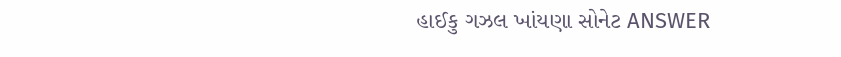હાઈકુ ગઝલ ખાંયણા સોનેટ ANSWER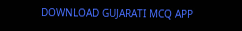DOWNLOAD GUJARATI MCQ APP